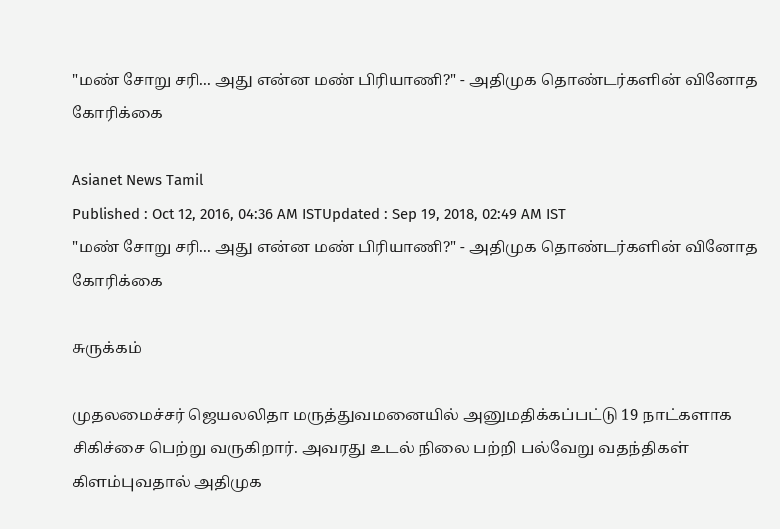"மண் சோறு சரி... அது என்ன மண் பிரியாணி?" - அதிமுக தொண்டர்களின் வினோத கோரிக்கை

Asianet News Tamil
Published : Oct 12, 2016, 04:36 AM ISTUpdated : Sep 19, 2018, 02:49 AM IST
"மண் சோறு சரி... அது என்ன மண் பிரியாணி?" - அதிமுக தொண்டர்களின் வினோத கோரிக்கை

சுருக்கம்

முதலமைச்சர் ஜெயலலிதா மருத்துவமனையில் அனுமதிக்கப்பட்டு 19 நாட்களாக சிகிச்சை பெற்று வருகிறார். அவரது உடல் நிலை பற்றி பல்வேறு வதந்திகள் கிளம்புவதால் அதிமுக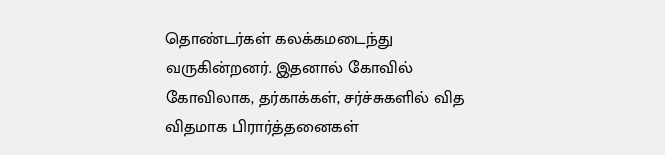தொண்டர்கள் கலக்கமடைந்து வருகின்றனர். இதனால் கோவில் கோவிலாக, தர்காக்கள், சர்ச்சுகளில் வித விதமாக பிரார்த்தனைகள்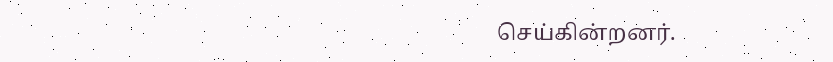செய்கின்றனர்.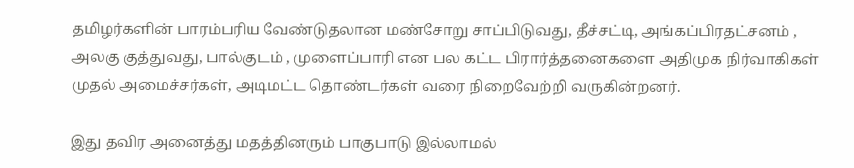தமிழர்களின் பாரம்பரிய வேண்டுதலான மண்சோறு சாப்பிடுவது, தீச்சட்டி, அங்கப்பிரதட்சனம் , அலகு குத்துவது, பால்குடம் , முளைப்பாரி என பல கட்ட பிரார்த்தனைகளை அதிமுக நிர்வாகிகள் முதல் அமைச்சர்கள், அடிமட்ட தொண்டர்கள் வரை நிறைவேற்றி வருகின்றனர்.

இது தவிர அனைத்து மதத்தினரும் பாகுபாடு இல்லாமல்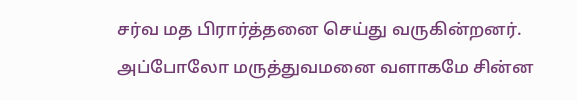சர்வ மத பிரார்த்தனை செய்து வருகின்றனர். அப்போலோ மருத்துவமனை வளாகமே சின்ன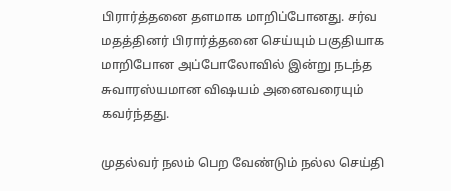பிரார்த்தனை தளமாக மாறிப்போனது. சர்வ மதத்தினர் பிரார்த்தனை செய்யும் பகுதியாக மாறிபோன அப்போலோவில் இன்று நடந்த சுவாரஸ்யமான விஷயம் அனைவரையும் கவர்ந்தது.

முதல்வர் நலம் பெற வேண்டும் நல்ல செய்தி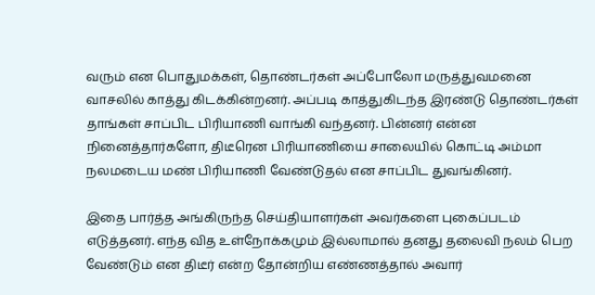வரும் என பொதுமக்கள், தொண்டர்கள் அப்போலோ மருத்துவமனை வாசலில் காத்து கிடக்கின்றனர். அப்படி காத்துகிடந்த இரண்டு தொண்டர்கள் தாங்கள் சாப்பிட பிரியாணி வாங்கி வந்தனர். பின்னர் என்ன நினைத்தார்களோ, திடீரென பிரியாணியை சாலையில் கொட்டி அம்மா நலமடைய மண் பிரியாணி வேண்டுதல் என சாப்பிட துவங்கினர்.

இதை பார்த்த அங்கிருந்த செய்தியாளர்கள் அவர்களை புகைப்படம் எடுத்தனர். எந்த வித உள்நோக்கமும் இல்லாமால் தனது தலைவி நலம் பெற வேண்டும் என திடீர் என்ற தோன்றிய எண்ணத்தால் அவார்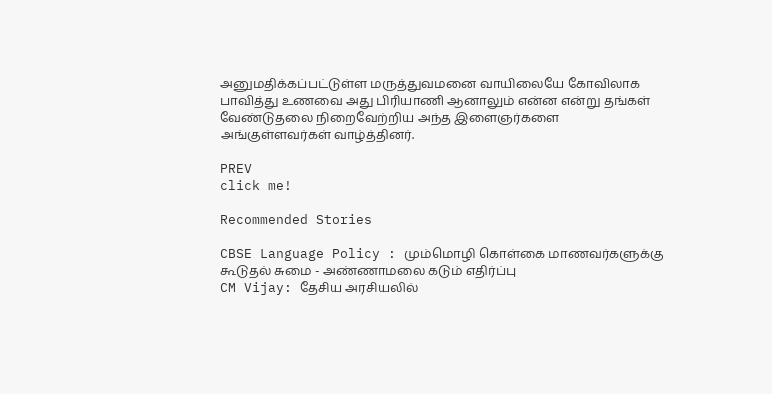அனுமதிக்கப்பட்டுள்ள மருத்துவமனை வாயிலையே கோவிலாக பாவித்து உணவை அது பிரியாணி ஆனாலும் என்ன என்று தங்கள் வேண்டுதலை நிறைவேற்றிய அந்த இளைஞர்களை அங்குள்ளவர்கள் வாழ்த்தினர்.

PREV
click me!

Recommended Stories

CBSE Language Policy : மும்மொழி கொள்கை மாணவர்களுக்கு கூடுதல் சுமை - அண்ணாமலை கடும் எதிர்ப்பு
CM Vijay: தேசிய அரசியலில்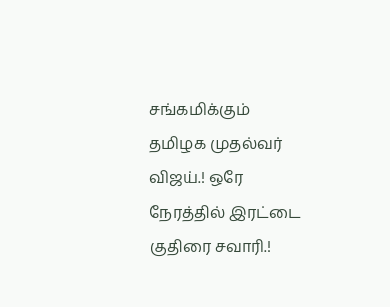சங்கமிக்கும் தமிழக முதல்வர் விஜய்.! ஒரே நேரத்தில் இரட்டை குதிரை சவாரி.!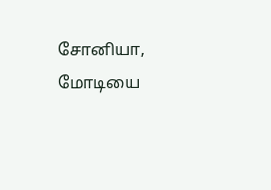சோனியா, மோடியை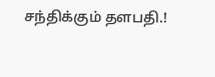சந்திக்கும் தளபதி.!